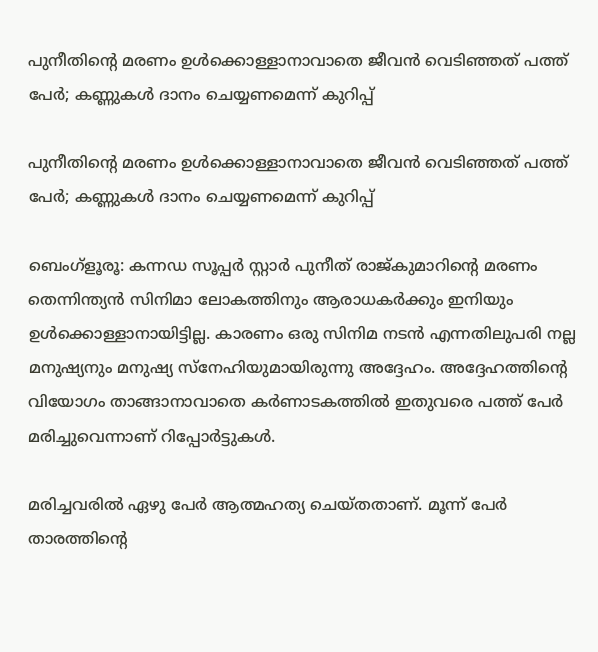പുനീതിന്റെ മരണം ഉള്‍ക്കൊള്ളാനാവാതെ ജീവന്‍ വെടിഞ്ഞത് പത്ത് പേര്‍; കണ്ണുകള്‍ ദാനം ചെയ്യണമെന്ന് കുറിപ്പ്

പുനീതിന്റെ മരണം ഉള്‍ക്കൊള്ളാനാവാതെ ജീവന്‍ വെടിഞ്ഞത് പത്ത് പേര്‍; കണ്ണുകള്‍ ദാനം ചെയ്യണമെന്ന് കുറിപ്പ്

ബെംഗ്‌ളൂരൂ: കന്നഡ സൂപ്പര്‍ സ്റ്റാര്‍ പുനീത് രാജ്കുമാറിന്റെ മരണം തെന്നിന്ത്യന്‍ സിനിമാ ലോകത്തിനും ആരാധകര്‍ക്കും ഇനിയും ഉള്‍ക്കൊള്ളാനായിട്ടില്ല. കാരണം ഒരു സിനിമ നടന്‍ എന്നതിലുപരി നല്ല മനുഷ്യനും മനുഷ്യ സ്‌നേഹിയുമായിരുന്നു അദ്ദേഹം. അദ്ദേഹത്തിന്റെ വിയോഗം താങ്ങാനാവാതെ കര്‍ണാടകത്തില്‍ ഇതുവരെ പത്ത് പേര്‍ മരിച്ചുവെന്നാണ് റിപ്പോര്‍ട്ടുകള്‍.

മരിച്ചവരില്‍ ഏഴു പേര്‍ ആത്മഹത്യ ചെയ്തതാണ്. മൂന്ന് പേര്‍ താരത്തിന്റെ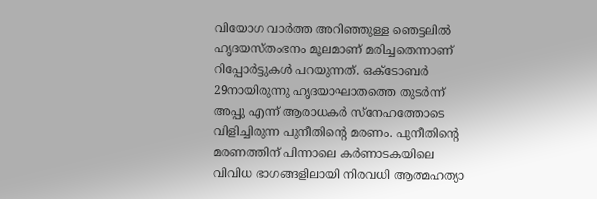വിയോഗ വാര്‍ത്ത അറിഞ്ഞുള്ള ഞെട്ടലില്‍ ഹൃദയസ്തംഭനം മൂലമാണ് മരിച്ചതെന്നാണ് റിപ്പോര്‍ട്ടുകള്‍ പറയുന്നത്. ഒക്ടോബര്‍ 29നായിരുന്നു ഹൃദയാഘാതത്തെ തുടര്‍ന്ന് അപ്പു എന്ന് ആരാധകര്‍ സ്‌നേഹത്തോടെ വിളിച്ചിരുന്ന പുനീതിന്റെ മരണം. പുനീതിന്റെ മരണത്തിന് പിന്നാലെ കര്‍ണാടകയിലെ വിവിധ ഭാഗങ്ങളിലായി നിരവധി ആത്മഹത്യാ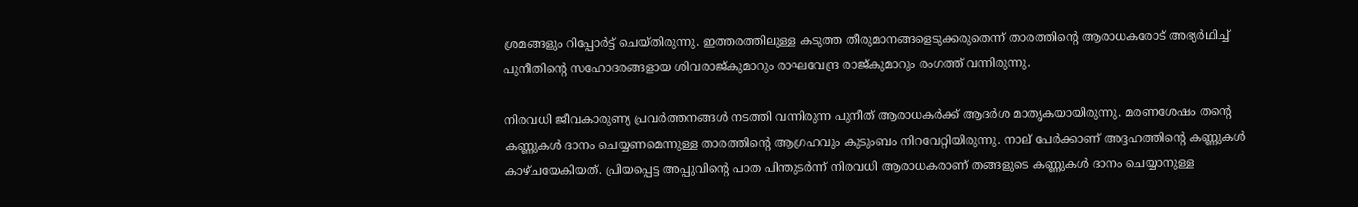ശ്രമങ്ങളും റിപ്പോര്‍ട്ട് ചെയ്തിരുന്നു. ഇത്തരത്തിലുള്ള കടുത്ത തീരുമാനങ്ങളെടുക്കരുതെന്ന് താരത്തിന്റെ ആരാധകരോട് അഭ്യര്‍ഥിച്ച് പുനീതിന്റെ സഹോദരങ്ങളായ ശിവരാജ്കുമാറും രാഘവേന്ദ്ര രാജ്കുമാറും രംഗത്ത് വന്നിരുന്നു.

നിരവധി ജീവകാരുണ്യ പ്രവര്‍ത്തനങ്ങള്‍ നടത്തി വന്നിരുന്ന പുനീത് ആരാധകര്‍ക്ക് ആദര്‍ശ മാതൃകയായിരുന്നു. മരണശേഷം തന്റെ കണ്ണുകള്‍ ദാനം ചെയ്യണമെന്നുള്ള താരത്തിന്റെ ആഗ്രഹവും കുടുംബം നിറവേറ്റിയിരുന്നു. നാല് പേര്‍ക്കാണ് അദ്ദഹത്തിന്റെ കണ്ണുകള്‍ കാഴ്ചയേകിയത്. പ്രിയപ്പെട്ട അപ്പുവിന്റെ പാത പിന്തുടര്‍ന്ന് നിരവധി ആരാധകരാണ് തങ്ങളുടെ കണ്ണുകള്‍ ദാനം ചെയ്യാനുള്ള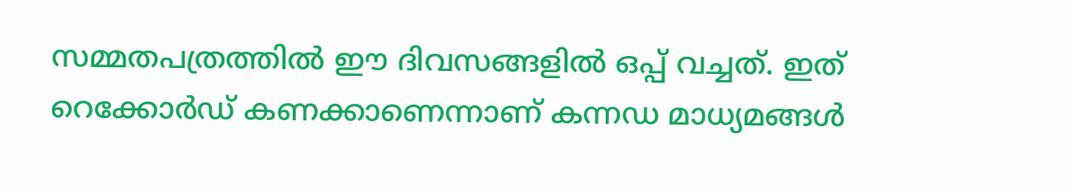സമ്മതപത്രത്തില്‍ ഈ ദിവസങ്ങളില്‍ ഒപ്പ് വച്ചത്. ഇത് റെക്കോര്‍ഡ് കണക്കാണെന്നാണ് കന്നഡ മാധ്യമങ്ങള്‍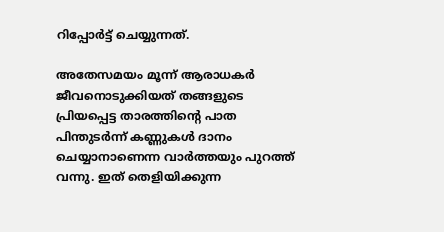റിപ്പോര്‍ട്ട് ചെയ്യുന്നത്.

അതേസമയം മൂന്ന് ആരാധകര്‍ ജീവനൊടുക്കിയത് തങ്ങളുടെ പ്രിയപ്പെട്ട താരത്തിന്റെ പാത പിന്തുടര്‍ന്ന് കണ്ണുകള്‍ ദാനം ചെയ്യാനാണെന്ന വാര്‍ത്തയും പുറത്ത് വന്നു. ഇത് തെളിയിക്കുന്ന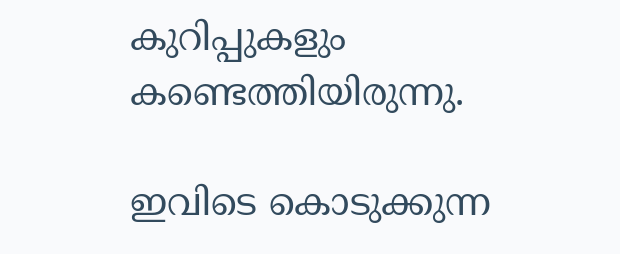കുറിപ്പുകളും കണ്ടെത്തിയിരുന്നു.

ഇവിടെ കൊടുക്കുന്ന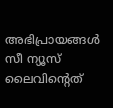അഭിപ്രായങ്ങള്‍ സീ ന്യൂസ് ലൈവിന്റെത്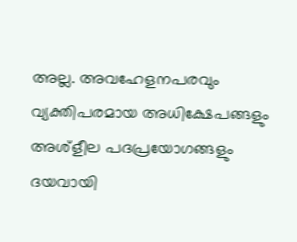അല്ല. അവഹേളനപരവും വ്യക്തിപരമായ അധിക്ഷേപങ്ങളും അശ്‌ളീല പദപ്രയോഗങ്ങളും ദയവായി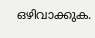ഒഴിവാക്കുക.